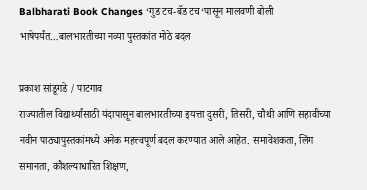Balbharati Book Changes ‘गुड टच-बॅड टच‘पासून मालवणी बोली भाषेपर्यंत…बालभारतीच्या नव्या पुस्तकांत मोठे बदल

प्रकाश सांडूगडे / पाटगाव
राज्यातील विद्यार्थ्यांसाठी यंदापासून बालभारतीच्या इयत्ता दुसरी, तिसरी, चौथी आणि सहावीच्या नवीन पाठ्यापुस्तकांमध्ये अनेक महत्त्वपूर्ण बदल करण्यात आले आहेत. समावेशकता, लिंग समानता, कौशल्याधारित शिक्षण,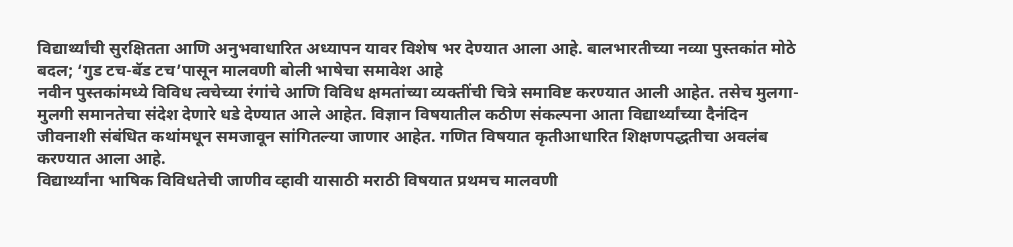विद्यार्थ्यांची सुरक्षितता आणि अनुभवाधारित अध्यापन यावर विशेष भर देण्यात आला आहे. बालभारतीच्या नव्या पुस्तकांत मोठे बदल; ‘गुड टच-बॅड टच’पासून मालवणी बोली भाषेचा समावेश आहे
नवीन पुस्तकांमध्ये विविध त्वचेच्या रंगांचे आणि विविध क्षमतांच्या व्यक्तींची चित्रे समाविष्ट करण्यात आली आहेत. तसेच मुलगा-मुलगी समानतेचा संदेश देणारे धडे देण्यात आले आहेत. विज्ञान विषयातील कठीण संकल्पना आता विद्यार्थ्यांच्या दैनंदिन जीवनाशी संबंधित कथांमधून समजावून सांगितल्या जाणार आहेत. गणित विषयात कृतीआधारित शिक्षणपद्धतीचा अवलंब करण्यात आला आहे.
विद्यार्थ्यांना भाषिक विविधतेची जाणीव व्हावी यासाठी मराठी विषयात प्रथमच मालवणी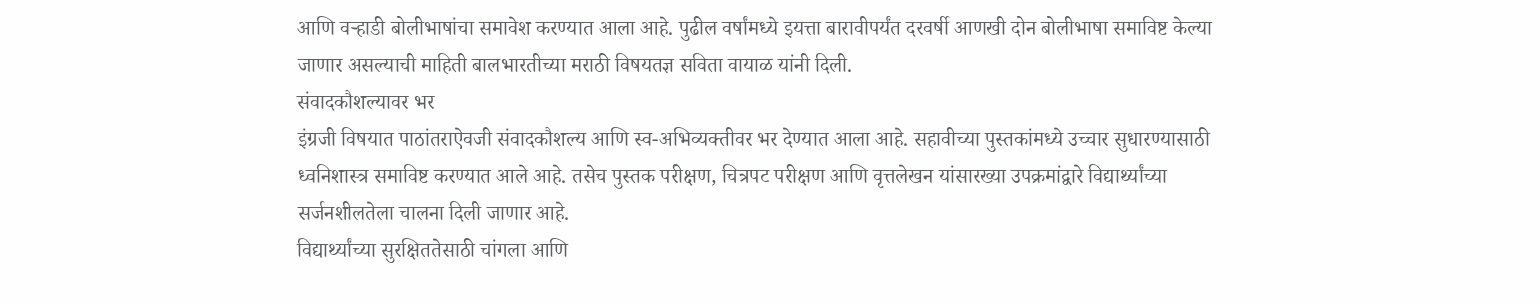आणि वऱ्हाडी बोलीभाषांचा समावेश करण्यात आला आहे. पुढील वर्षांमध्ये इयत्ता बारावीपर्यंत दरवर्षी आणखी दोन बोलीभाषा समाविष्ट केल्या जाणार असल्याची माहिती बालभारतीच्या मराठी विषयतज्ञ सविता वायाळ यांनी दिली.
संवादकौशल्यावर भर
इंग्रजी विषयात पाठांतराऐवजी संवादकौशल्य आणि स्व-अभिव्यक्तीवर भर देण्यात आला आहे. सहावीच्या पुस्तकांमध्ये उच्चार सुधारण्यासाठी ध्वनिशास्त्र समाविष्ट करण्यात आले आहे. तसेच पुस्तक परीक्षण, चित्रपट परीक्षण आणि वृत्तलेखन यांसारख्या उपक्रमांद्वारे विद्यार्थ्यांच्या सर्जनशीलतेला चालना दिली जाणार आहे.
विद्यार्थ्यांच्या सुरक्षिततेसाठी चांगला आणि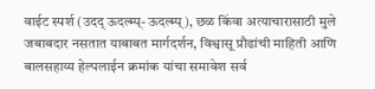वाईट स्पर्श (उदद् ऊदल्म्प्- ऊदल्म्प्), छळ किंवा अत्याचारासाठी मुले जबाबदार नसतात याबाबत मार्गदर्शन, विश्वासू प्रौढांची माहिती आणि बालसहाय्य हेल्पलाईन क्रमांक यांचा समावेश सर्व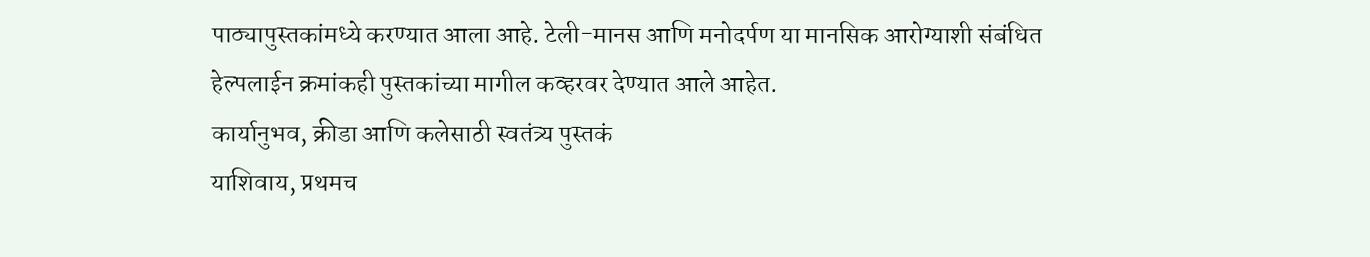पाठ्यापुस्तकांमध्ये करण्यात आला आहे. टेली-मानस आणि मनोदर्पण या मानसिक आरोग्याशी संबंधित हेल्पलाईन क्रमांकही पुस्तकांच्या मागील कव्हरवर देण्यात आले आहेत.
कार्यानुभव, क्रीडा आणि कलेसाठी स्वतंत्र्य पुस्तकं
याशिवाय, प्रथमच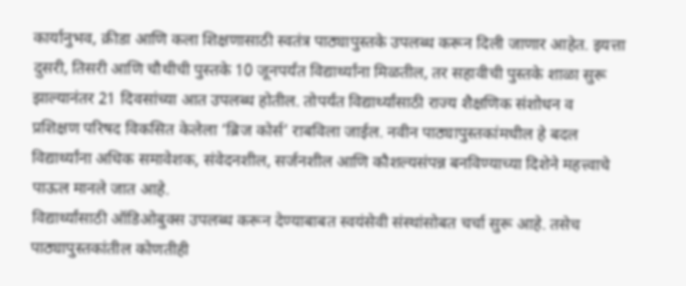कार्यानुभव, क्रीडा आणि कला शिक्षणासाठी स्वतंत्र पाठ्यापुस्तके उपलब्ध करून दिली जाणार आहेत. इयत्ता दुसरी, तिसरी आणि चौथीची पुस्तके 10 जूनपर्यंत विद्यार्थ्यांना मिळतील, तर सहावीची पुस्तके शाळा सुरू झाल्यानंतर 21 दिवसांच्या आत उपलब्ध होतील. तोपर्यंत विद्यार्थ्यांसाठी राज्य शैक्षणिक संशोधन व प्रशिक्षण परिषद विकसित केलेला ‘ब्रिज कोर्स’ राबविला जाईल. नवीन पाठ्यापुस्तकांमधील हे बदल विद्यार्थ्यांना अधिक समावेशक, संवेदनशील, सर्जनशील आणि कौशल्यसंपन्न बनविण्याच्या दिशेने महत्त्वाचे पाऊल मानले जात आहे.
विद्यार्थ्यांसाठी ऑडिओबुक्स उपलब्ध करून देण्याबाबत स्वयंसेवी संस्थांसोबत चर्चा सुरू आहे. तसेच पाठ्यापुस्तकांतील कोणतीही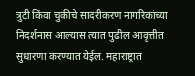त्रुटी किंवा चुकीचे सादरीकरण नागरिकांच्या निदर्शनास आल्यास त्यात पुढील आवृत्तीत सुधारणा करण्यात येईल. महाराष्ट्रात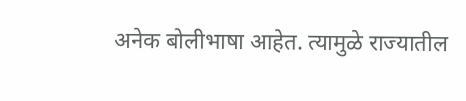अनेक बोलीभाषा आहेत. त्यामुळे राज्यातील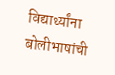विद्यार्थ्यांना बोलीभाषांची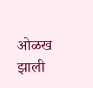ओळख झाली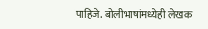पाहिजे. बोलीभाषांमध्येही लेखक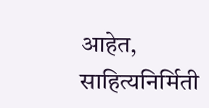आहेत, साहित्यनिर्मिती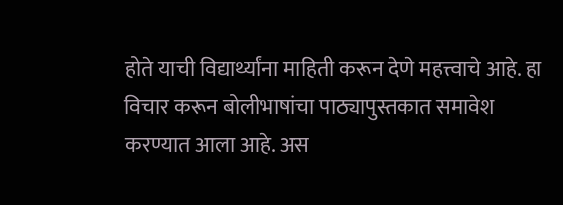होते याची विद्यार्थ्यांना माहिती करून देणे महत्त्वाचे आहे. हा विचार करून बोलीभाषांचा पाठ्यापुस्तकात समावेश करण्यात आला आहे. अस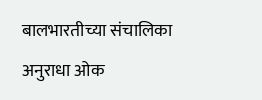बालभारतीच्या संचालिका अनुराधा ओक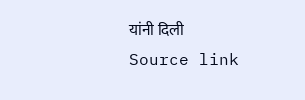यांनी दिली
Source link